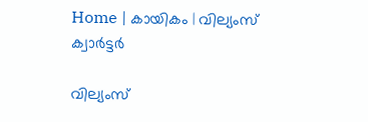Home | കായികം | വില്യംസ്‌ ക്വാര്‍ട്ടര്‍

വില്യംസ്‌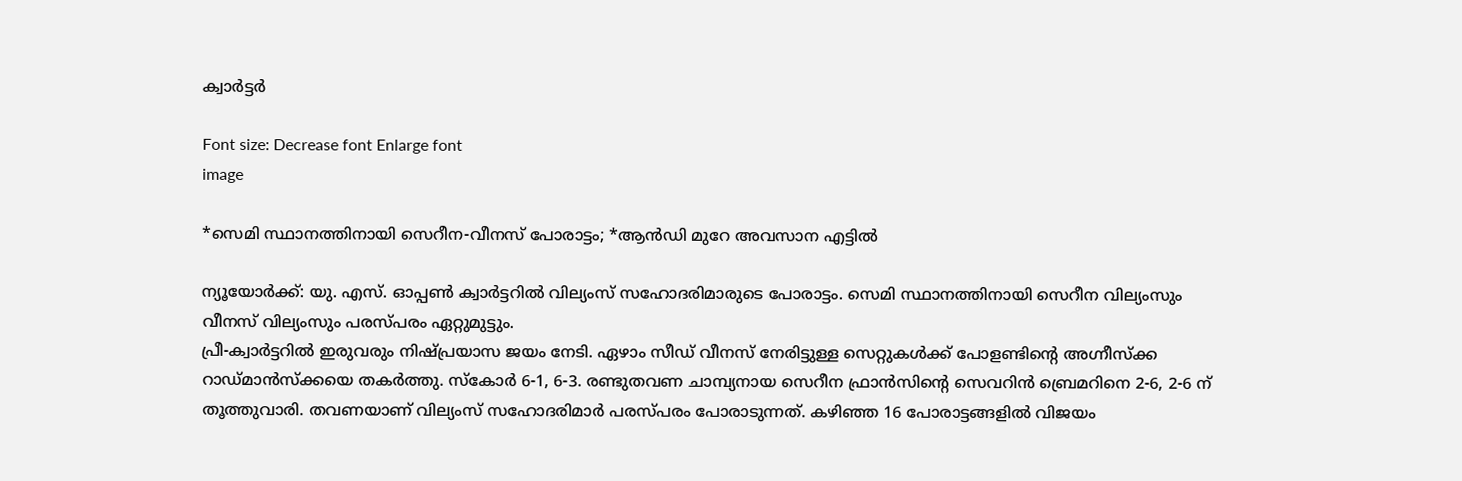ക്വാര്‍ട്ടര്‍

Font size: Decrease font Enlarge font
image

*സെമി സ്ഥാനത്തിനായി സെറീന-വീനസ്‌ പോരാട്ടം; *ആന്‍ഡി മുറേ അവസാന എട്ടില്‍

ന്യൂയോര്‍ക്ക്‌: യു. എസ്‌. ഓപ്പണ്‍ ക്വാര്‍ട്ടറില്‍ വില്യംസ്‌ സഹോദരിമാരുടെ പോരാട്ടം. സെമി സ്ഥാനത്തിനായി സെറീന വില്യംസും വീനസ്‌ വില്യംസും പരസ്പരം ഏറ്റുമുട്ടും.
പ്രീ-ക്വാര്‍ട്ടറില്‍ ഇരുവരും നിഷ്പ്രയാസ ജയം നേടി. ഏഴാം സീഡ്‌ വീനസ്‌ നേരിട്ടുള്ള സെറ്റുകള്‍ക്ക്‌ പോളണ്ടിന്റെ അഗ്നീസ്ക്ക റാഡ്മാന്‍സ്ക്കയെ തകര്‍ത്തു. സ്കോര്‍ 6-1, 6-3. രണ്ടുതവണ ചാമ്പ്യനായ സെറീന ഫ്രാന്‍സിന്റെ സെവറിന്‍ ബ്രെമറിനെ 2-6, 2-6 ന്‌ തൂത്തുവാരി. തവണയാണ്‌ വില്യംസ്‌ സഹോദരിമാര്‍ പരസ്പരം പോരാടുന്നത്‌. കഴിഞ്ഞ 16 പോരാട്ടങ്ങളില്‍ വിജയം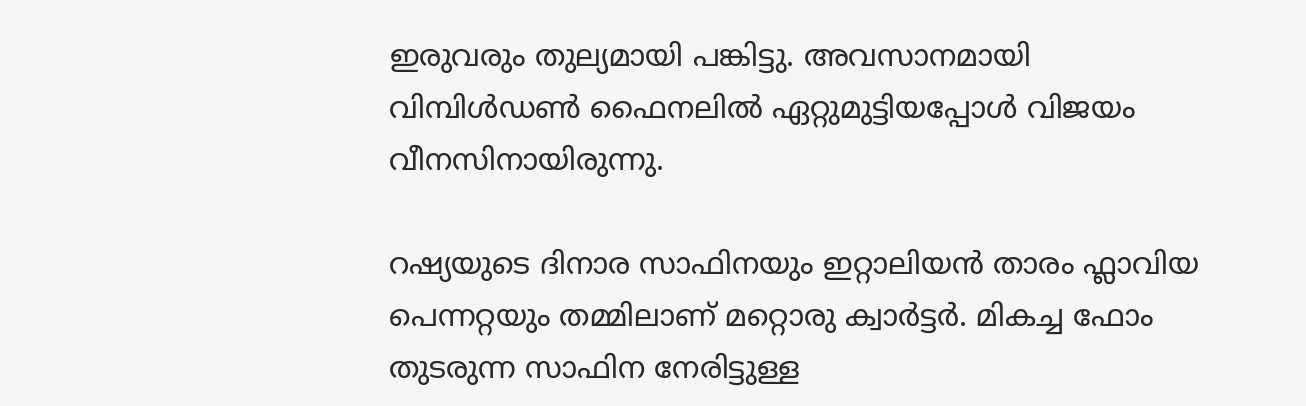ഇരുവരും തുല്യമായി പങ്കിട്ടു. അവസാനമായി വിമ്പിള്‍ഡണ്‍ ഫൈനലില്‍ ഏറ്റുമുട്ടിയപ്പോള്‍ വിജയം വീനസിനായിരുന്നു.

റഷ്യയുടെ ദിനാര സാഫിനയും ഇറ്റാലിയന്‍ താരം ഫ്ലാവിയ പെന്നറ്റയും തമ്മിലാണ്‌ മറ്റൊരു ക്വാര്‍ട്ടര്‍. മികച്ച ഫോം തുടരുന്ന സാഫിന നേരിട്ടുള്ള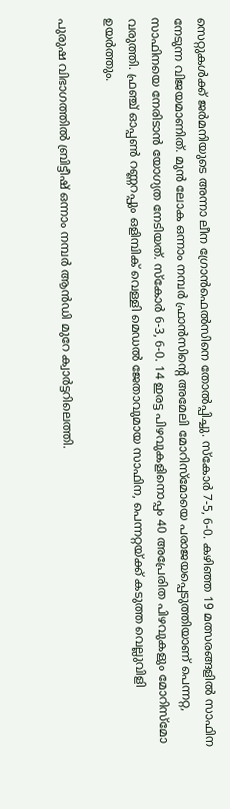സെറ്റുകള്‍ക്ക്‌ ജര്‍മനിയുടെ അന്നാ ലീന ഗ്രോന്‍ഫെല്‍സിനെ തോല്‍പ്പിച്ചു. സ്കോര്‍ 7-5, 6-0. കഴിഞ്ഞ 19 മത്സരങ്ങളില്‍ സാഫിന നേടുന്ന വിജയമാണിത്‌. മുന്‍ ലോക ഒന്നാം നമ്പര്‍ ഫ്രാന്‍സിന്റെ അമേലി മോറിസ്മോയെ പരാജയപ്പെടുത്തിയാണ്‌ പെന്നറ്റ,
സാഫിനയെ നേരിടാന്‍ യോഗ്യത നേടിയത്‌. സ്കോര്‍ 6-3, 6-0. 14 ഇരട്ട പിഴവുകളിനൊപ്പം 40 അപ്രേരിത പിഴവുകളും മോറിസ്മോ വരുത്തി. ഫ്രഞ്ച്‌ ഓപ്പണ്‍ റണ്ണറപ്പും ഒളിമ്പിക്‌ വെള്ളി മെഡല്‍ ജേതാവുമായ സാഫിന, പെന്നറ്റയ്ക്ക്‌ കടുത്ത വെല്ലുവിളി ഉയര്‍ത്തും.

പുരുഷ വിഭാഗത്തില്‍ ബ്രിട്ടീഷ്‌ ഒന്നാം നമ്പര്‍ ആന്‍ഡി മുറേ ക്വാര്‍ട്ടറിലെത്തി.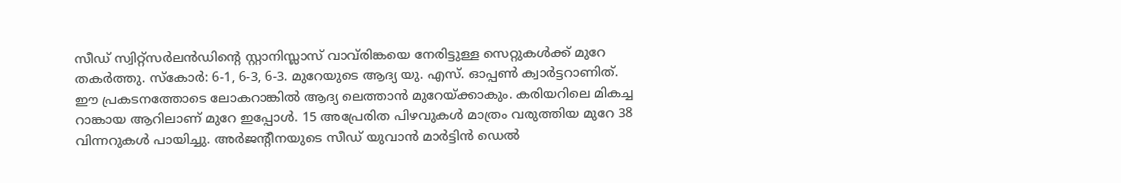സീഡ്‌ സ്വിറ്റ്സര്‍ലന്‍ഡിന്റെ സ്റ്റാനിസ്ലാസ്‌ വാവ്‌രിങ്കയെ നേരിട്ടുള്ള സെറ്റുകള്‍ക്ക്‌ മുറേ തകര്‍ത്തു. സ്കോര്‍: 6-1, 6-3, 6-3. മുറേയുടെ ആദ്യ യു. എസ്‌. ഓപ്പണ്‍ ക്വാര്‍ട്ടറാണിത്‌. ഈ പ്രകടനത്തോടെ ലോകറാങ്കില്‍ ആദ്യ ലെത്താന്‍ മുറേയ്ക്കാകും. കരിയറിലെ മികച്ച റാങ്കായ ആറിലാണ്‌ മുറേ ഇപ്പോള്‍. 15 അപ്രേരിത പിഴവുകള്‍ മാത്രം വരുത്തിയ മുറേ 38 വിന്നറുകള്‍ പായിച്ചു. അര്‍ജന്റീനയുടെ സീഡ്‌ യുവാന്‍ മാര്‍ട്ടിന്‍ ഡെല്‍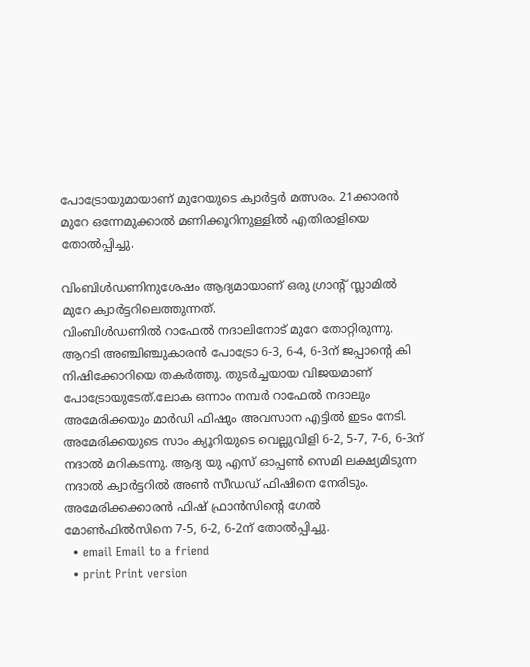പോട്രോയുമായാണ്‌ മുറേയുടെ ക്വാര്‍ട്ടര്‍ മത്സരം. 21ക്കാരന്‍ മുറേ ഒന്നേമുക്കാല്‍ മണിക്കൂറിനുള്ളില്‍ എതിരാളിയെ തോല്‍പ്പിച്ചു.

വിംബിള്‍ഡണിനുശേഷം ആദ്യമായാണ്‌ ഒരു ഗ്രാന്റ്‌ സ്ലാമില്‍ മുറേ ക്വാര്‍ട്ടറിലെത്തുന്നത്‌.
വിംബിള്‍ഡണില്‍ റാഫേല്‍ നദാലിനോട്‌ മുറേ തോറ്റിരുന്നു. ആറടി അഞ്ചിഞ്ചുകാരന്‍ പോട്രോ 6-3, 6-4, 6-3ന്‌ ജപ്പാന്റെ കി നിഷിക്കോറിയെ തകര്‍ത്തു. തുടര്‍ച്ചയായ വിജയമാണ്‌ പോട്രോയുടേത്‌.ലോക ഒന്നാം നമ്പര്‍ റാഫേല്‍ നദാലും അമേരിക്കയും മാര്‍ഡി ഫിഷും അവസാന എട്ടില്‍ ഇടം നേടി. അമേരിക്കയുടെ സാം ക്യൂറിയുടെ വെല്ലുവിളി 6-2, 5-7, 7-6, 6-3ന്‌ നദാല്‍ മറികടന്നു. ആദ്യ യു എസ്‌ ഓപ്പണ്‍ സെമി ലക്ഷ്യമിടുന്ന നദാല്‍ ക്വാര്‍ട്ടറില്‍ അണ്‍ സീഡഡ്‌ ഫിഷിനെ നേരിടും. അമേരിക്കക്കാരന്‍ ഫിഷ്‌ ഫ്രാന്‍സിന്റെ ഗേല്‍ മോണ്‍ഫില്‍സിനെ 7-5, 6-2, 6-2ന്‌ തോല്‍പ്പിച്ചു.
  • email Email to a friend
  • print Print version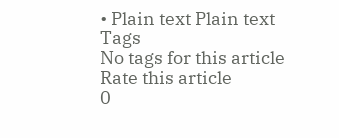• Plain text Plain text
Tags
No tags for this article
Rate this article
0